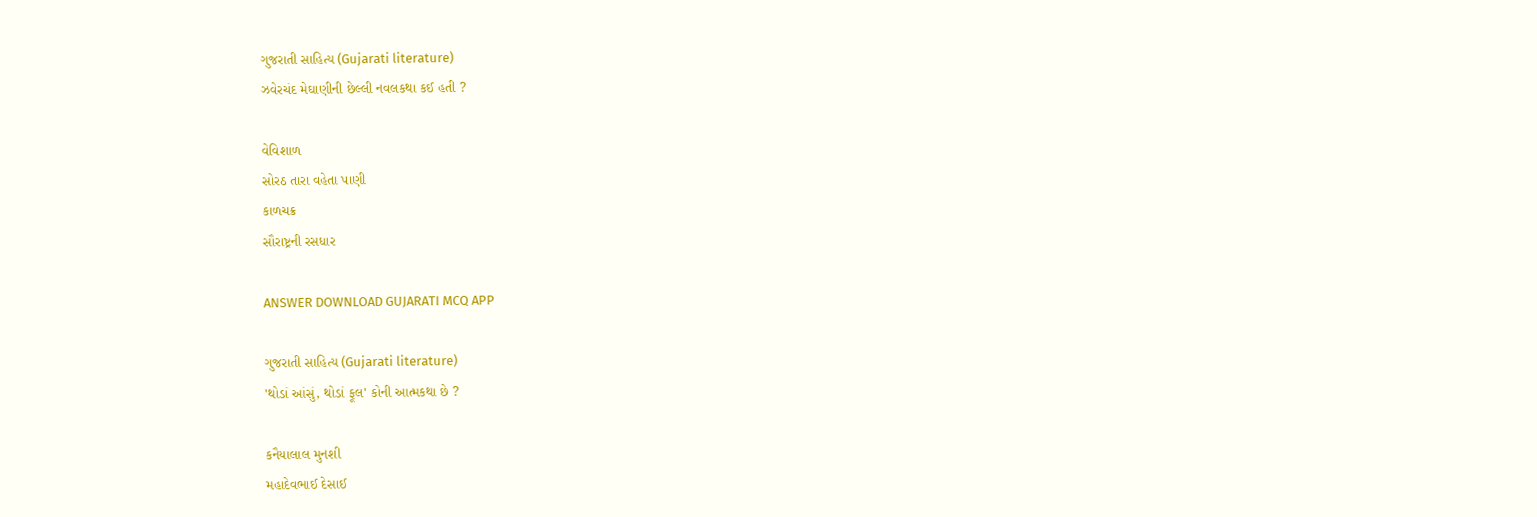ગુજરાતી સાહિત્ય (Gujarati literature)
ઝવેરચંદ મેઘાણીની છેલ્લી નવલકથા કઈ હતી ?

વેવિશાળ
સોરઠ તારા વહેતા પાણી
કાળચક્ર
સૌરાષ્ટ્રની રસધાર

ANSWER DOWNLOAD GUJARATI MCQ APP

ગુજરાતી સાહિત્ય (Gujarati literature)
'થોડાં આંસું, થોડાં ફૂલ' કોની આત્મકથા છે ?

કનૈયાલાલ મુનશી
મહાદેવભાઈ દેસાઈ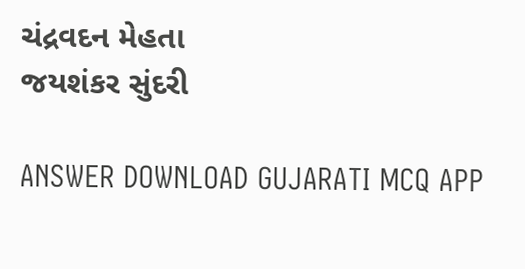ચંદ્રવદન મેહતા
જયશંકર સુંદરી

ANSWER DOWNLOAD GUJARATI MCQ APP